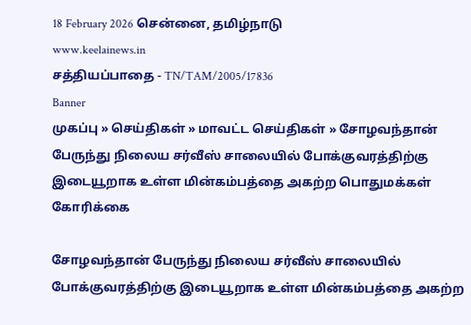18 February 2026 சென்னை, தமிழ்நாடு
www.keelainews.in
சத்தியப்பாதை - TN/TAM/2005/17836
Banner
முகப்பு » செய்திகள் » மாவட்ட செய்திகள் » சோழவந்தான் பேருந்து நிலைய சர்வீஸ் சாலையில் போக்குவரத்திற்கு இடையூறாக உள்ள மின்கம்பத்தை அகற்ற பொதுமக்கள் கோரிக்கை

சோழவந்தான் பேருந்து நிலைய சர்வீஸ் சாலையில் போக்குவரத்திற்கு இடையூறாக உள்ள மின்கம்பத்தை அகற்ற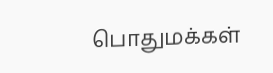பொதுமக்கள்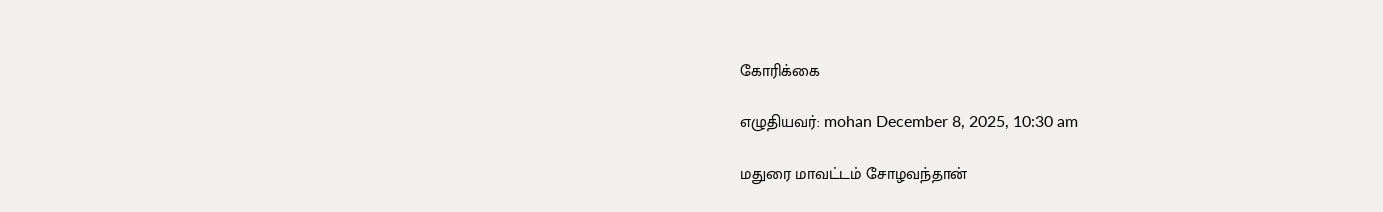கோரிக்கை

எழுதியவர்: mohan December 8, 2025, 10:30 am

மதுரை மாவட்டம் சோழவந்தான்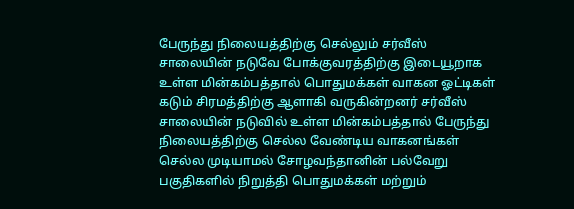பேருந்து நிலையத்திற்கு செல்லும் சர்வீஸ் சாலையின் நடுவே போக்குவரத்திற்கு இடையூறாக உள்ள மின்கம்பத்தால் பொதுமக்கள் வாகன ஓட்டிகள் கடும் சிரமத்திற்கு ஆளாகி வருகின்றனர் சர்வீஸ் சாலையின் நடுவில் உள்ள மின்கம்பத்தால் பேருந்து நிலையத்திற்கு செல்ல வேண்டிய வாகனங்கள் செல்ல முடியாமல் சோழவந்தானின் பல்வேறு பகுதிகளில் நிறுத்தி பொதுமக்கள் மற்றும்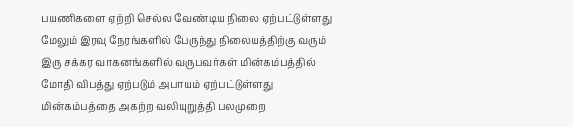பயணிகளை ஏற்றி செல்ல வேண்டிய நிலை ஏற்பட்டுள்ளது மேலும் இரவு நேரங்களில் பேருந்து நிலையத்திற்கு வரும் இரு சக்கர வாகனங்களில் வருபவர்கள் மின்கம்பத்தில் மோதி விபத்து ஏற்படும் அபாயம் ஏற்பட்டுள்ளது மின்கம்பத்தை அகற்ற வலியுறுத்தி பலமுறை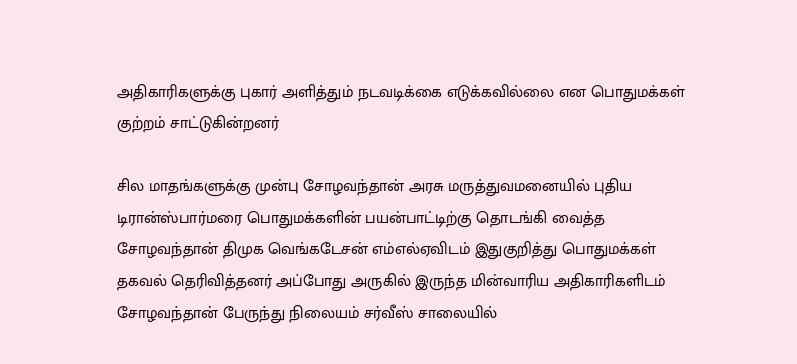அதிகாரிகளுக்கு புகார் அளித்தும் நடவடிக்கை எடுக்கவில்லை என பொதுமக்கள் குற்றம் சாட்டுகின்றனர்

சில மாதங்களுக்கு முன்பு சோழவந்தான் அரசு மருத்துவமனையில் புதிய டிரான்ஸ்பார்மரை பொதுமக்களின் பயன்பாட்டிற்கு தொடங்கி வைத்த சோழவந்தான் திமுக வெங்கடேசன் எம்எல்ஏவிடம் இதுகுறித்து பொதுமக்கள் தகவல் தெரிவித்தனர் அப்போது அருகில் இருந்த மின்வாரிய அதிகாரிகளிடம் சோழவந்தான் பேருந்து நிலையம் சர்வீஸ் சாலையில்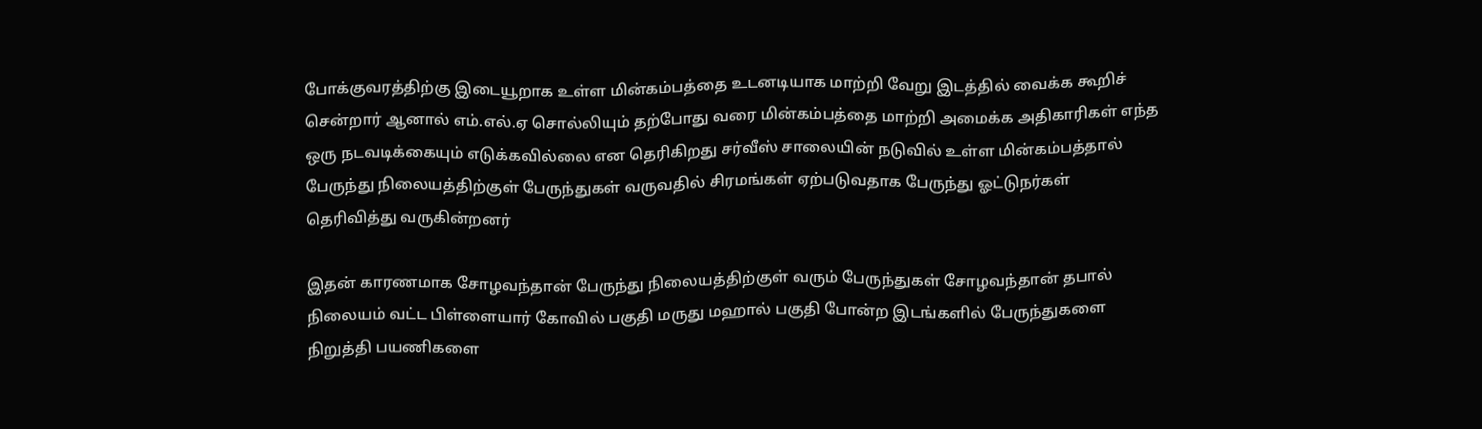போக்குவரத்திற்கு இடையூறாக உள்ள மின்கம்பத்தை உடனடியாக மாற்றி வேறு இடத்தில் வைக்க கூறிச் சென்றார் ஆனால் எம்.எல்.ஏ சொல்லியும் தற்போது வரை மின்கம்பத்தை மாற்றி அமைக்க அதிகாரிகள் எந்த ஒரு நடவடிக்கையும் எடுக்கவில்லை என தெரிகிறது சர்வீஸ் சாலையின் நடுவில் உள்ள மின்கம்பத்தால் பேருந்து நிலையத்திற்குள் பேருந்துகள் வருவதில் சிரமங்கள் ஏற்படுவதாக பேருந்து ஓட்டுநர்கள் தெரிவித்து வருகின்றனர்

இதன் காரணமாக சோழவந்தான் பேருந்து நிலையத்திற்குள் வரும் பேருந்துகள் சோழவந்தான் தபால் நிலையம் வட்ட பிள்ளையார் கோவில் பகுதி மருது மஹால் பகுதி போன்ற இடங்களில் பேருந்துகளை நிறுத்தி பயணிகளை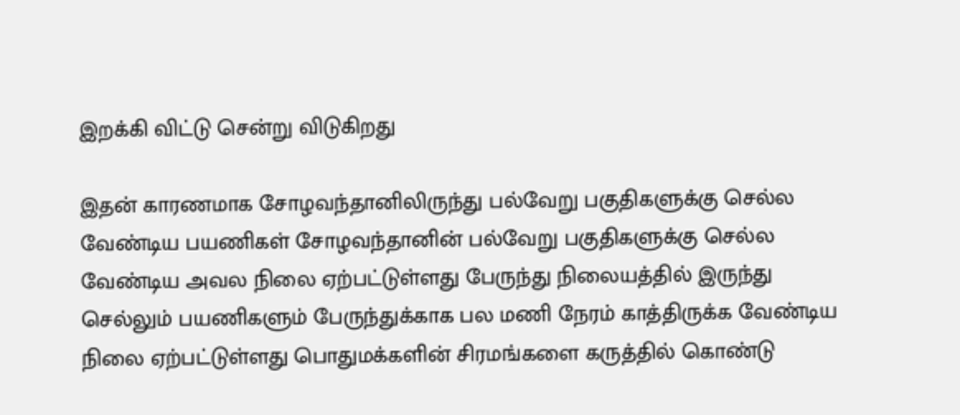இறக்கி விட்டு சென்று விடுகிறது

இதன் காரணமாக சோழவந்தானிலிருந்து பல்வேறு பகுதிகளுக்கு செல்ல வேண்டிய பயணிகள் சோழவந்தானின் பல்வேறு பகுதிகளுக்கு செல்ல வேண்டிய அவல நிலை ஏற்பட்டுள்ளது பேருந்து நிலையத்தில் இருந்து செல்லும் பயணிகளும் பேருந்துக்காக பல மணி நேரம் காத்திருக்க வேண்டிய நிலை ஏற்பட்டுள்ளது பொதுமக்களின் சிரமங்களை கருத்தில் கொண்டு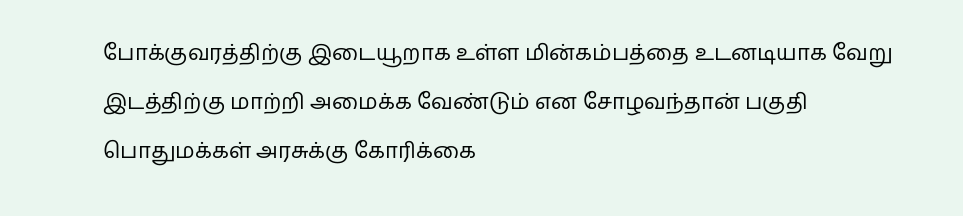போக்குவரத்திற்கு இடையூறாக உள்ள மின்கம்பத்தை உடனடியாக வேறு இடத்திற்கு மாற்றி அமைக்க வேண்டும் என சோழவந்தான் பகுதி பொதுமக்கள் அரசுக்கு கோரிக்கை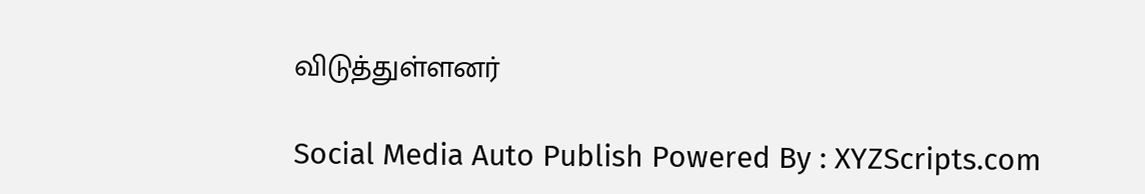விடுத்துள்ளனர்

Social Media Auto Publish Powered By : XYZScripts.com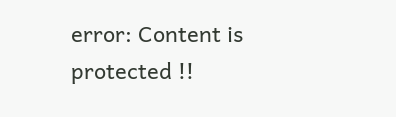error: Content is protected !!